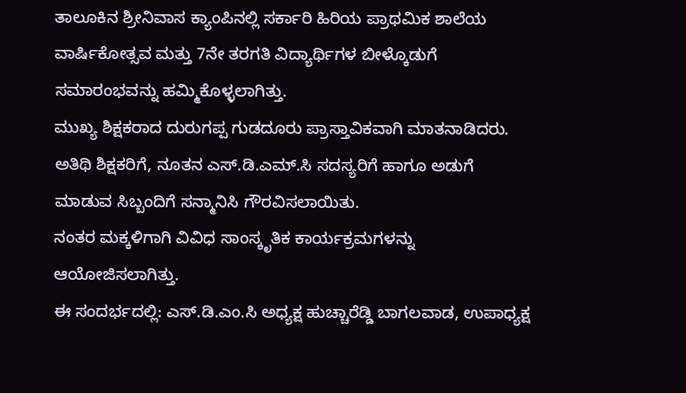ತಾಲೂಕಿನ ಶ್ರೀನಿವಾಸ ಕ್ಯಾಂಪಿನಲ್ಲಿ ಸರ್ಕಾರಿ ಹಿರಿಯ ಪ್ರಾಥಮಿಕ ಶಾಲೆಯ ವಾರ್ಷಿಕೋತ್ಸವ ಮತ್ತು 7ನೇ ತರಗತಿ ವಿದ್ಯಾರ್ಥಿಗಳ ಬೀಳ್ಕೊಡುಗೆ ಸಮಾರಂಭವನ್ನು ಹಮ್ಮಿಕೊಳ್ಳಲಾಗಿತ್ತು.
ಮುಖ್ಯ ಶಿಕ್ಷಕರಾದ ದುರುಗಪ್ಪ ಗುಡದೂರು ಪ್ರಾಸ್ತಾವಿಕವಾಗಿ ಮಾತನಾಡಿದರು. ಅತಿಥಿ ಶಿಕ್ಷಕರಿಗೆ, ನೂತನ ಎಸ್.ಡಿ.ಎಮ್.ಸಿ ಸದಸ್ಯರಿಗೆ ಹಾಗೂ ಅಡುಗೆ ಮಾಡುವ ಸಿಬ್ಬಂದಿಗೆ ಸನ್ಮಾನಿಸಿ ಗೌರವಿಸಲಾಯಿತು.
ನಂತರ ಮಕ್ಕಳಿಗಾಗಿ ವಿವಿಧ ಸಾಂಸ್ಕೃತಿಕ ಕಾರ್ಯಕ್ರಮಗಳನ್ನು ಆಯೋಜಿಸಲಾಗಿತ್ತು.
ಈ ಸಂದರ್ಭದಲ್ಲಿ: ಎಸ್.ಡಿ.ಎಂ.ಸಿ ಅಧ್ಯಕ್ಷ ಹುಚ್ಚಾರೆಡ್ಡಿ ಬಾಗಲವಾಡ, ಉಪಾಧ್ಯಕ್ಷ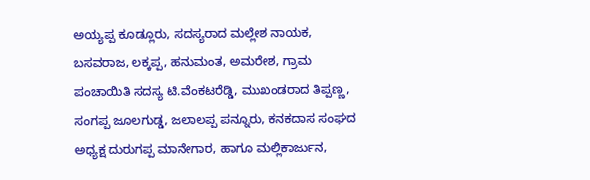ಅಯ್ಯಪ್ಪ ಕೂಡ್ಲೂರು, ಸದಸ್ಯರಾದ ಮಲ್ಲೇಶ ನಾಯಕ, ಬಸವರಾಜ, ಲಕ್ಕಪ್ಪ, ಹನುಮಂತ, ಅಮರೇಶ, ಗ್ರಾಮ ಪಂಚಾಯಿತಿ ಸದಸ್ಯ ಟಿ.ವೆಂಕಟರೆಡ್ಡಿ, ಮುಖಂಡರಾದ ತಿಪ್ಪಣ್ಣ, ಸಂಗಪ್ಪ ಜೂಲಗುಡ್ಡ, ಜಲಾಲಪ್ಪ ಪನ್ನೂರು, ಕನಕದಾಸ ಸಂಘದ ಅಧ್ಯಕ್ಷ ದುರುಗಪ್ಪ ಮಾನೇಗಾರ, ಹಾಗೂ ಮಲ್ಲಿಕಾರ್ಜುನ,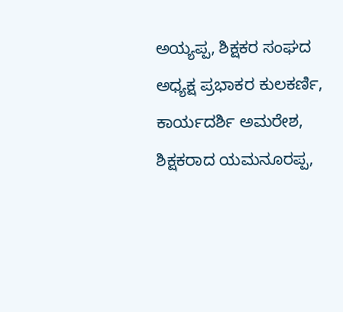ಅಯ್ಯಪ್ಪ, ಶಿಕ್ಷಕರ ಸಂಘದ ಅಧ್ಯಕ್ಷ ಪ್ರಭಾಕರ ಕುಲಕರ್ಣಿ, ಕಾರ್ಯದರ್ಶಿ ಅಮರೇಶ,
ಶಿಕ್ಷಕರಾದ ಯಮನೂರಪ್ಪ,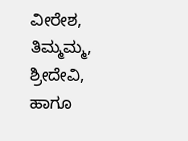ವೀರೇಶ, ತಿಮ್ಮಮ್ಮ, ಶ್ರೀದೇವಿ, ಹಾಗೂ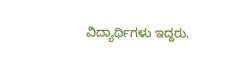ವಿದ್ಯಾರ್ಥಿಗಳು ಇದ್ದರು.